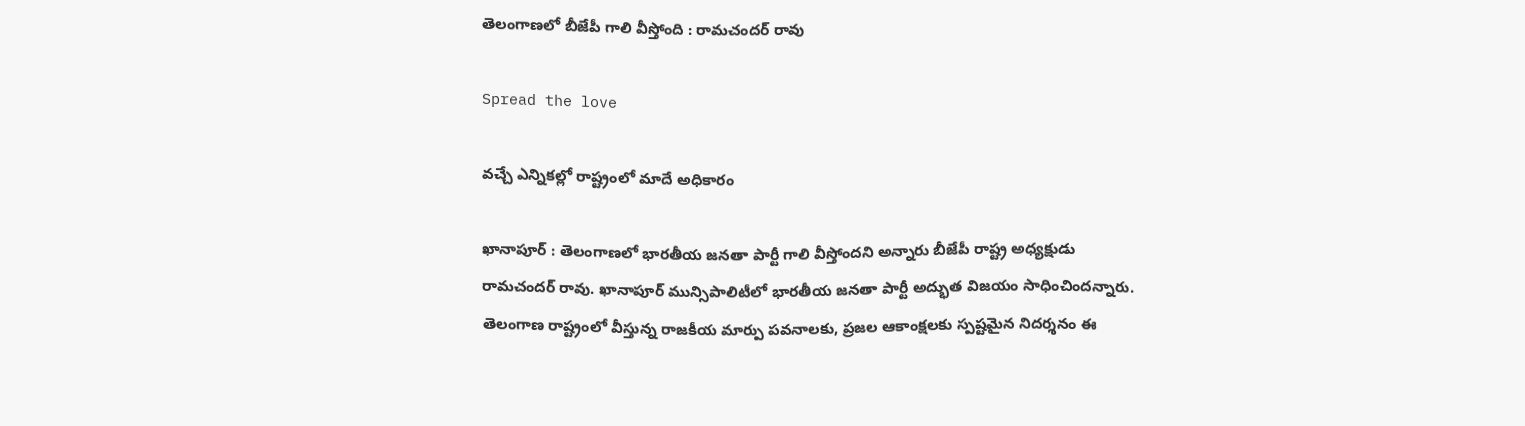తెలంగాణ‌లో బీజేపీ గాలి వీస్తోంది : రామ‌చంద‌ర్ రావు

Spread the love

వ‌చ్చే ఎన్నిక‌ల్లో రాష్ట్రంలో మాదే అధికారం

ఖానాపూర్ : తెలంగాణ‌లో భార‌తీయ జ‌న‌తా పార్టీ గాలి వీస్తోంద‌ని అన్నారు బీజేపీ రాష్ట్ర అధ్య‌క్షుడు రామ‌చంద‌ర్ రావు. ఖానాపూర్ మున్సిపాలిటీలో భారతీయ జనతా పార్టీ అద్భుత విజయం సాధించింద‌న్నారు. తెలంగాణ రాష్ట్రంలో వీస్తున్న రాజకీయ మార్పు పవనాలకు, ప్రజల ఆకాంక్షలకు స్పష్టమైన నిదర్శనం ఈ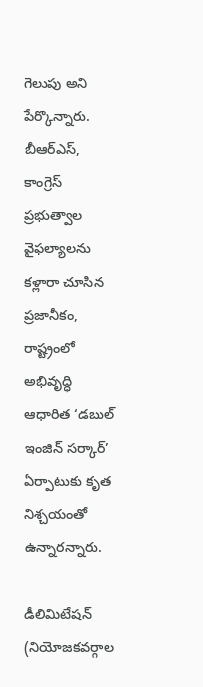గెలుపు అని పేర్కొన్నారు. బీఆర్ఎస్, కాంగ్రెస్ ప్రభుత్వాల వైఫల్యాలను కళ్లారా చూసిన ప్రజానీకం, రాష్ట్రంలో అభివృద్ధి ఆధారిత ‘డబుల్ ఇంజిన్ సర్కార్’ ఏర్పాటుకు కృత నిశ్చయంతో ఉన్నారన్నారు.

డీలిమిటేషన్ (నియోజకవర్గాల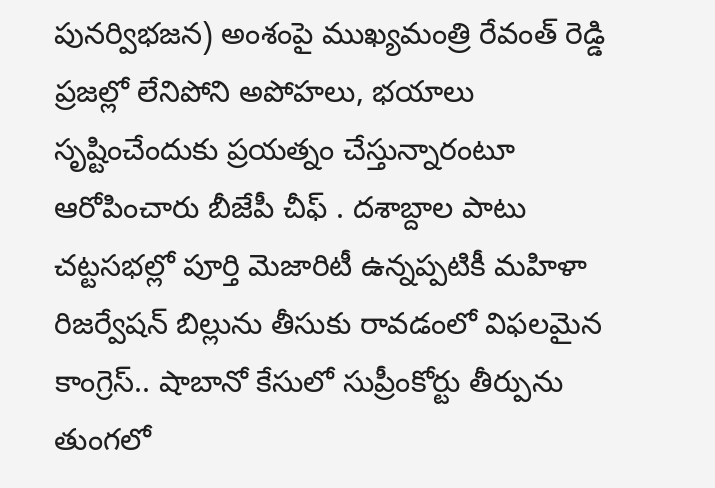పునర్విభజన) అంశంపై ముఖ్యమంత్రి రేవంత్ రెడ్డి ప్రజల్లో లేనిపోని అపోహలు, భయాలు సృష్టించేందుకు ప్ర‌య‌త్నం చేస్తున్నారంటూ ఆరోపించారు బీజేపీ చీఫ్ . దశాబ్దాల పాటు చట్టసభల్లో పూర్తి మెజారిటీ ఉన్నప్పటికీ మహిళా రిజర్వేషన్ బిల్లును తీసుకు రావడంలో విఫలమైన కాంగ్రెస్.. షాబానో కేసులో సుప్రీంకోర్టు తీర్పును తుంగలో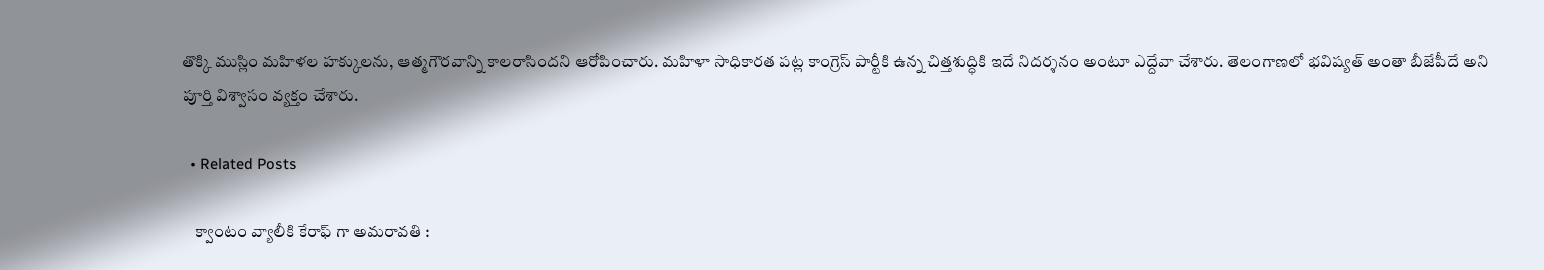తొక్కి ముస్లిం మహిళల హక్కులను, ఆత్మగౌరవాన్ని కాలరాసిందని ఆరోపించారు. మహిళా సాధికారత పట్ల కాంగ్రెస్ పార్టీకి ఉన్న చిత్తశుద్ధికి ఇదే నిదర్శనం అంటూ ఎద్దేవా చేశారు. తెలంగాణలో భవిష్యత్ అంతా బీజేపీదే అని పూర్తి విశ్వాసం వ్య‌క్తం చేశారు.

  • Related Posts

    క్వాంటం వ్యాలీకి కేరాఫ్ గా అమ‌రావ‌తి :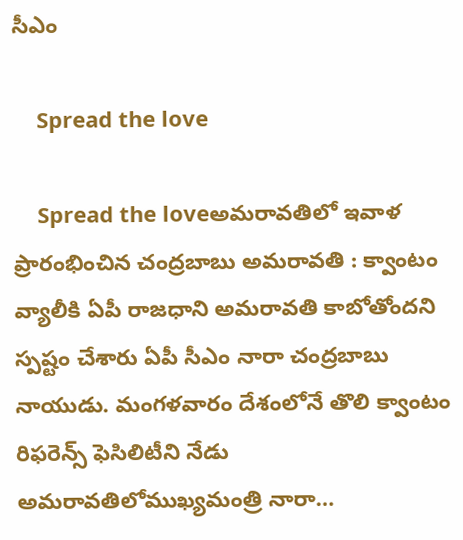సీఎం

    Spread the love

    Spread the loveఅమ‌రావ‌తిలో ఇవాళ ప్రారంభించిన చంద్ర‌బాబు అమ‌రావ‌తి : క్వాంటం వ్యాలీకి ఏపీ రాజ‌ధాని అమ‌రావ‌తి కాబోతోంద‌ని స్ప‌ష్టం చేశారు ఏపీ సీఎం నారా చంద్ర‌బాబు నాయుడు. మంగ‌ళ‌వారం దేశంలోనే తొలి క్వాంటం రిఫరెన్స్ ఫెసిలిటీని నేడు అమరావతిలోముఖ్యమంత్రి నారా…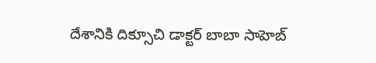దేశానికి దిక్సూచి డాక్ట‌ర్ బాబా సాహెబ్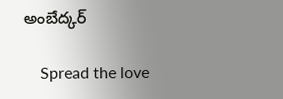అంబేద్క‌ర్

    Spread the love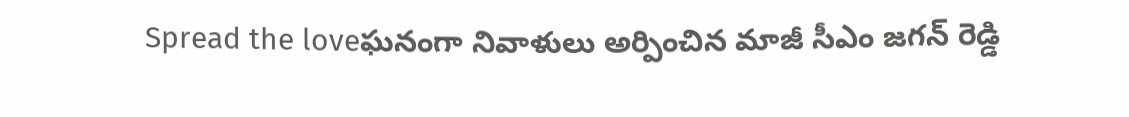Spread the loveఘ‌నంగా నివాళులు అర్పించిన మాజీ సీఎం జ‌గ‌న్ రెడ్డి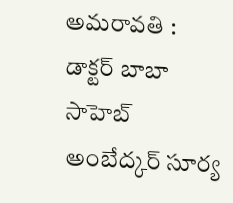అమ‌రావ‌తి : డాక్ట‌ర్ బాబా సాహెబ్ అంబేద్క‌ర్ సూర్య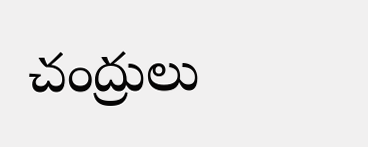చంద్రులు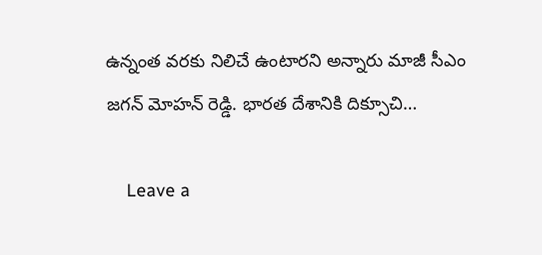ఉన్నంత వ‌ర‌కు నిలిచే ఉంటార‌ని అన్నారు మాజీ సీఎం జ‌గ‌న్ మోహ‌న్ రెడ్డి. భార‌త దేశానికి దిక్సూచి…

    Leave a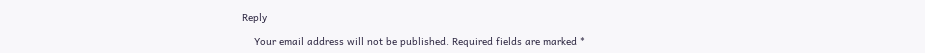Reply

    Your email address will not be published. Required fields are marked *